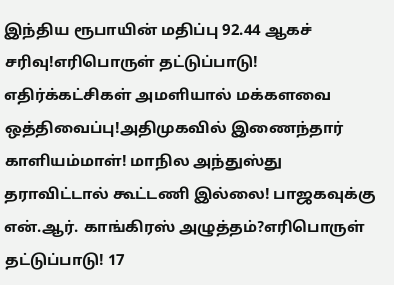இந்திய ரூபாயின் மதிப்பு 92.44 ஆகச் சரிவு!எரிபொருள் தட்டுப்பாடு! எதிர்க்கட்சிகள் அமளியால் மக்களவை ஒத்திவைப்பு!அதிமுகவில் இணைந்தார் காளியம்மாள்! மாநில அந்துஸ்து தராவிட்டால் கூட்டணி இல்லை! பாஜகவுக்கு என்.ஆர். காங்கிரஸ் அழுத்தம்?எரிபொருள் தட்டுப்பாடு! 17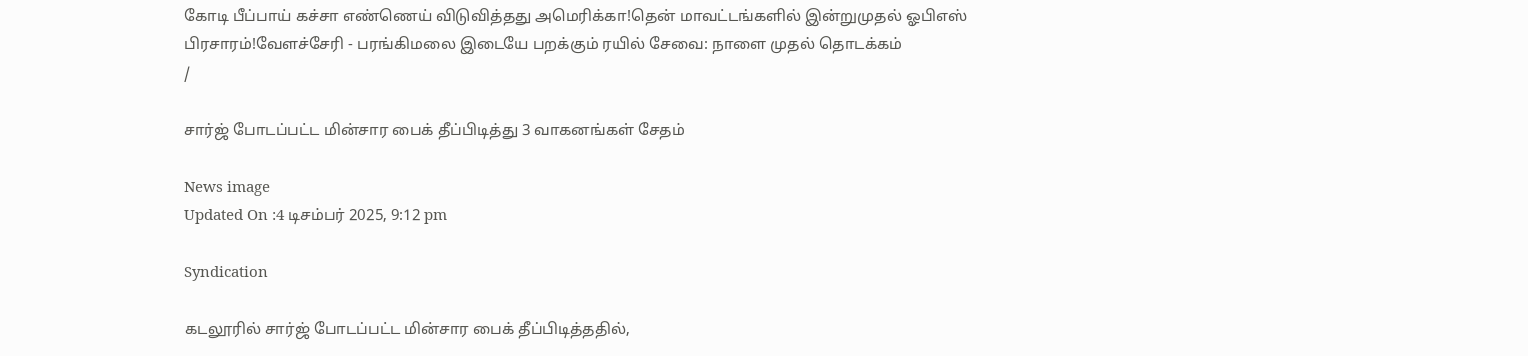கோடி பீப்பாய் கச்சா எண்ணெய் விடுவித்தது அமெரிக்கா!தென் மாவட்டங்களில் இன்றுமுதல் ஓபிஎஸ் பிரசாரம்!வேளச்சேரி - பரங்கிமலை இடையே பறக்கும் ரயில் சேவை: நாளை முதல் தொடக்கம்
/

சார்ஜ் போடப்பட்ட மின்சார பைக் தீப்பிடித்து 3 வாகனங்கள் சேதம்

News image
Updated On :4 டிசம்பர் 2025, 9:12 pm

Syndication

கடலூரில் சார்ஜ் போடப்பட்ட மின்சார பைக் தீப்பிடித்ததில்,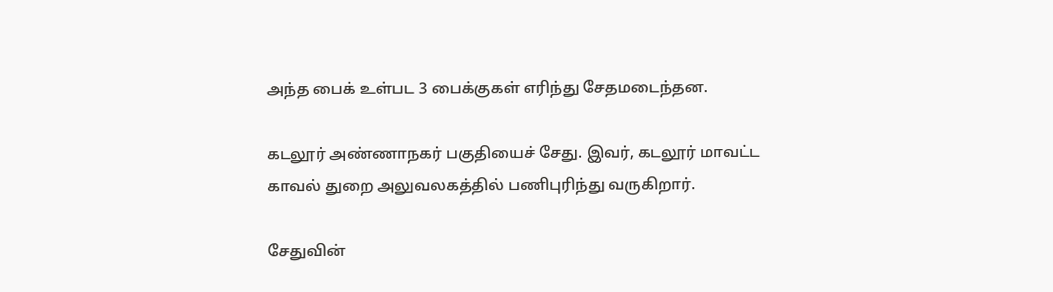அந்த பைக் உள்பட 3 பைக்குகள் எரிந்து சேதமடைந்தன.

கடலூர் அண்ணாநகர் பகுதியைச் சேது. இவர், கடலூர் மாவட்ட காவல் துறை அலுவலகத்தில் பணிபுரிந்து வருகிறார்.

சேதுவின்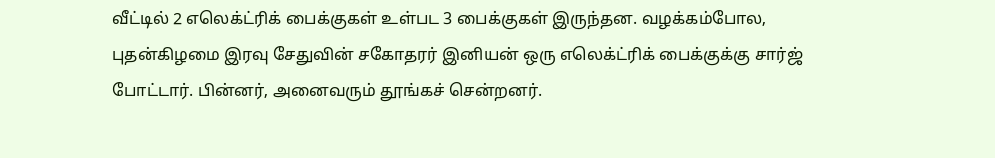வீட்டில் 2 எலெக்ட்ரிக் பைக்குகள் உள்பட 3 பைக்குகள் இருந்தன. வழக்கம்போல, புதன்கிழமை இரவு சேதுவின் சகோதரர் இனியன் ஒரு எலெக்ட்ரிக் பைக்குக்கு சார்ஜ் போட்டார். பின்னர், அனைவரும் தூங்கச் சென்றனர்.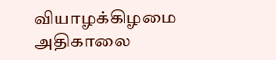வியாழக்கிழமை அதிகாலை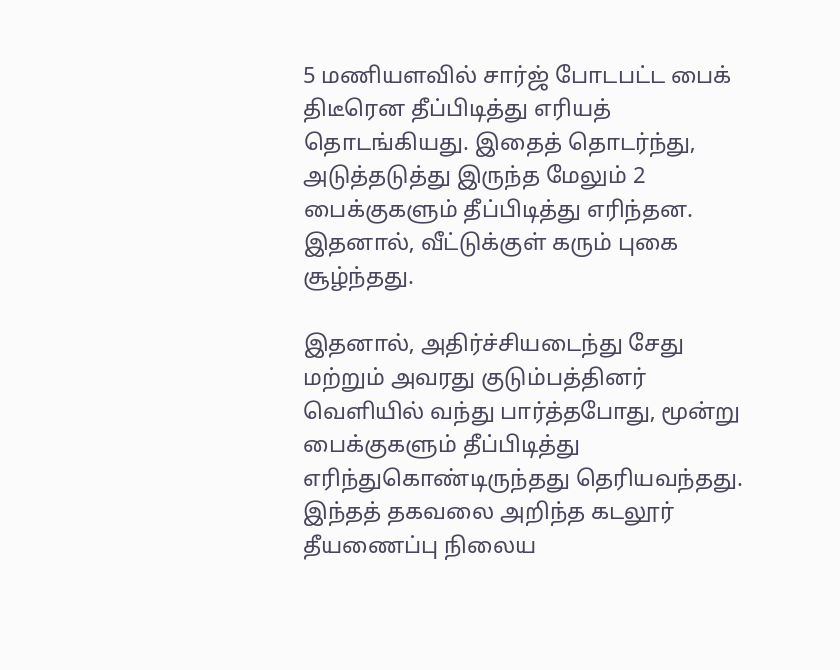5 மணியளவில் சார்ஜ் போடபட்ட பைக் திடீரென தீப்பிடித்து எரியத் தொடங்கியது. இதைத் தொடர்ந்து, அடுத்தடுத்து இருந்த மேலும் 2 பைக்குகளும் தீப்பிடித்து எரிந்தன. இதனால், வீட்டுக்குள் கரும் புகை சூழ்ந்தது.

இதனால், அதிர்ச்சியடைந்து சேது மற்றும் அவரது குடும்பத்தினர் வெளியில் வந்து பார்த்தபோது, மூன்று பைக்குகளும் தீப்பிடித்து எரிந்துகொண்டிருந்தது தெரியவந்தது. இந்தத் தகவலை அறிந்த கடலூர் தீயணைப்பு நிலைய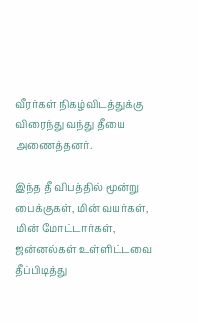வீரர்கள் நிகழ்விடத்துக்கு விரைந்து வந்து தீயை அணைத்தனர்.

இந்த தீ விபத்தில் மூன்று பைக்குகள், மின் வயர்கள், மின் மோட்டார்கள், ஜன்னல்கள் உள்ளிட்டவை தீப்பிடித்து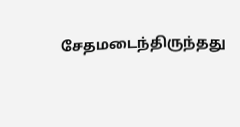சேதமடைந்திருந்தது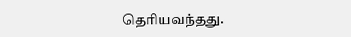தெரியவந்தது.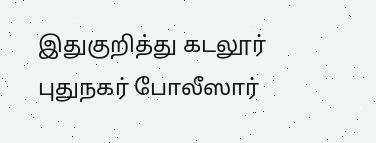இதுகுறித்து கடலூர் புதுநகர் போலீஸார்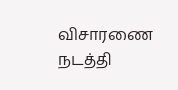விசாரணை நடத்தி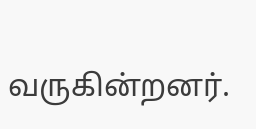வருகின்றனர்.